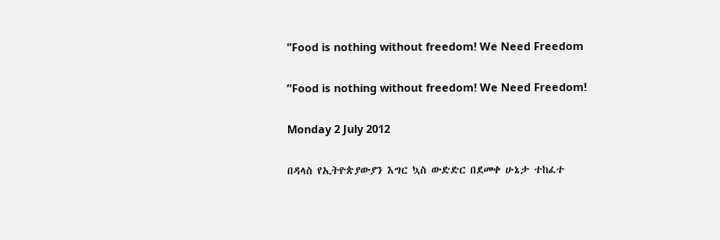"Food is nothing without freedom! We Need Freedom

”Food is nothing without freedom! We Need Freedom!

Monday 2 July 2012

በዳላስ የኢትዮጵያውያን እግር ኳስ ውድድር በደመቀ ሁኔታ ተከፈተ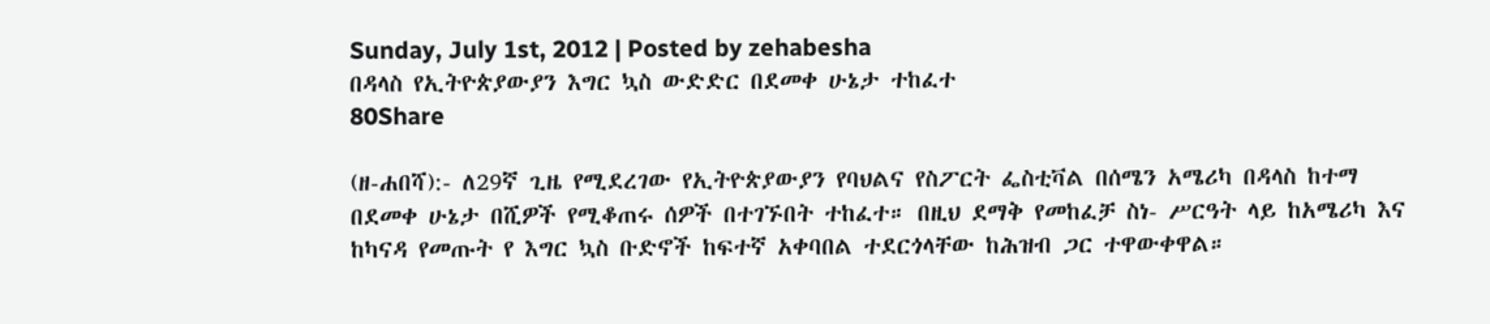Sunday, July 1st, 2012 | Posted by zehabesha
በዳላስ የኢትዮጵያውያን እግር ኳስ ውድድር በደመቀ ሁኔታ ተከፈተ
80Share

(ዘ-ሐበሻ):- ለ29ኛ ጊዜ የሚደረገው የኢትዮጵያውያን የባህልና የስፖርት ፌስቲቫል በሰሜን አሜሪካ በዳላስ ከተማ በደመቀ ሁኔታ በሺዎች የሚቆጠሩ ሰዎች በተገኙበት ተከፈተ። በዚህ ደማቅ የመከፈቻ ስነ- ሥርዓት ላይ ከአሜሪካ እና ከካናዳ የመጡት የ እግር ኳስ ቡድኖች ከፍተኛ አቀባበል ተደርጎላቸው ከሕዝብ ጋር ተዋውቀዋል።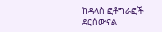ከዳላስ ፎቶግራፎች ደርሰውናል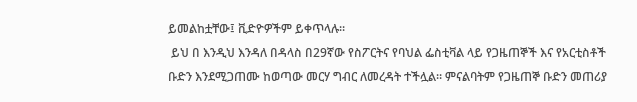ይመልከቷቸው፤ ቪድዮዎችም ይቀጥላሉ።
 ይህ በ እንዲህ እንዳለ በዳላስ በ29ኛው የስፖርትና የባህል ፌስቲቫል ላይ የጋዜጠኞች እና የአርቲስቶች ቡድን እንደሚጋጠሙ ከወጣው መርሃ ግብር ለመረዳት ተችሏል። ምናልባትም የጋዜጠኞ ቡድን መጠሪያ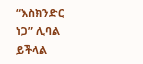“እስክንድር ነጋ” ሊባል ይችላል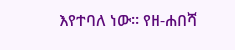እየተባለ ነው። የዘ-ሐበሻ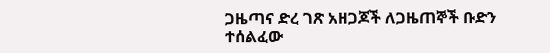ጋዜጣና ድረ ገጽ አዘጋጆች ለጋዜጠኞች ቡድን ተሰልፈው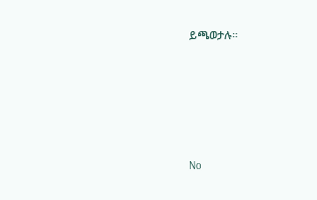ይጫወታሉ።






No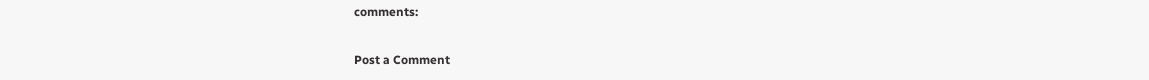comments:

Post a Comment